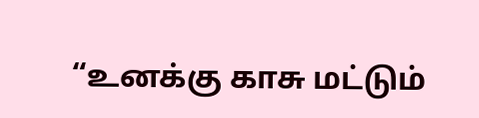“உனக்கு காசு மட்டும்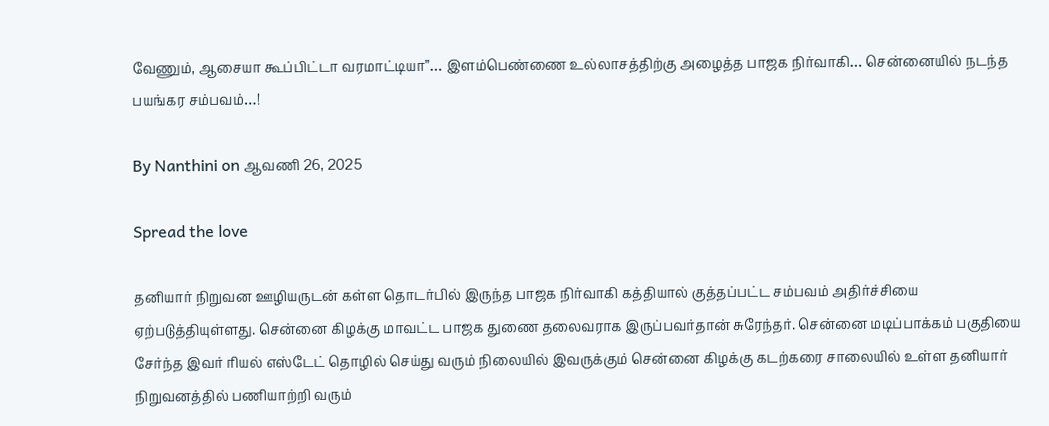வேணும், ஆசையா கூப்பிட்டா வரமாட்டியா”… இளம்பெண்ணை உல்லாசத்திற்கு அழைத்த பாஜக நிர்வாகி… சென்னையில் நடந்த பயங்கர சம்பவம்…!

By Nanthini on ஆவணி 26, 2025

Spread the love

தனியார் நிறுவன ஊழியருடன் கள்ள தொடர்பில் இருந்த பாஜக நிர்வாகி கத்தியால் குத்தப்பட்ட சம்பவம் அதிர்ச்சியை ஏற்படுத்தியுள்ளது. சென்னை கிழக்கு மாவட்ட பாஜக துணை தலைவராக இருப்பவர்தான் சுரேந்தர். சென்னை மடிப்பாக்கம் பகுதியை சேர்ந்த இவர் ரியல் எஸ்டேட் தொழில் செய்து வரும் நிலையில் இவருக்கும் சென்னை கிழக்கு கடற்கரை சாலையில் உள்ள தனியார் நிறுவனத்தில் பணியாற்றி வரும்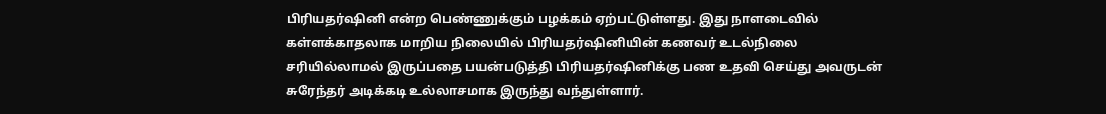பிரியதர்ஷினி என்ற பெண்ணுக்கும் பழக்கம் ஏற்பட்டுள்ளது. இது நாளடைவில் கள்ளக்காதலாக மாறிய நிலையில் பிரியதர்ஷினியின் கணவர் உடல்நிலை சரியில்லாமல் இருப்பதை பயன்படுத்தி பிரியதர்ஷினிக்கு பண உதவி செய்து அவருடன் சுரேந்தர் அடிக்கடி உல்லாசமாக இருந்து வந்துள்ளார்.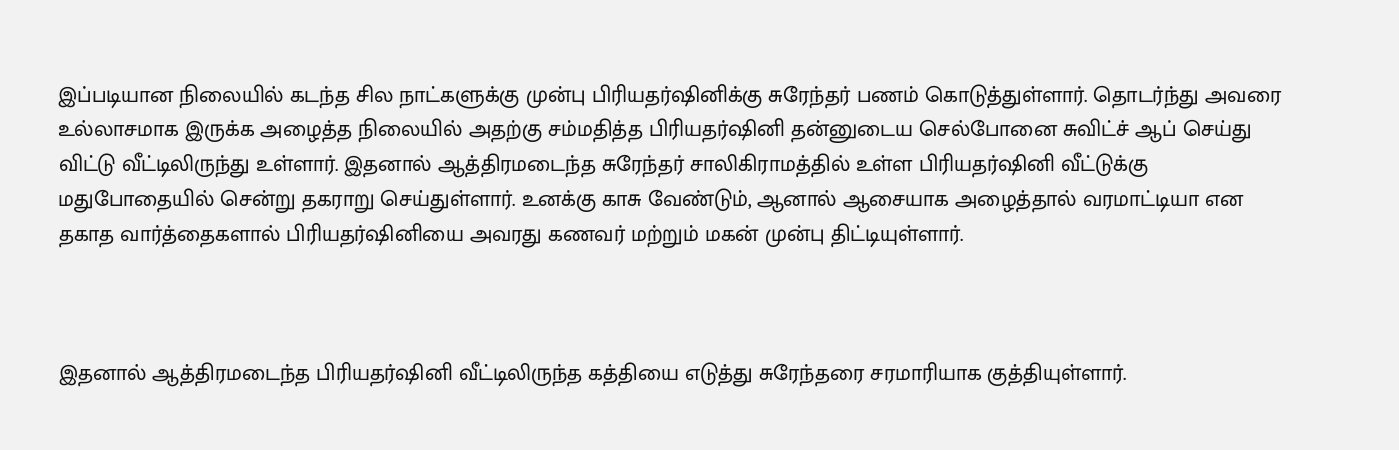இப்படியான நிலையில் கடந்த சில நாட்களுக்கு முன்பு பிரியதர்ஷினிக்கு சுரேந்தர் பணம் கொடுத்துள்ளார். தொடர்ந்து அவரை உல்லாசமாக இருக்க அழைத்த நிலையில் அதற்கு சம்மதித்த பிரியதர்ஷினி தன்னுடைய செல்போனை சுவிட்ச் ஆப் செய்து விட்டு வீட்டிலிருந்து உள்ளார். இதனால் ஆத்திரமடைந்த சுரேந்தர் சாலிகிராமத்தில் உள்ள பிரியதர்ஷினி வீட்டுக்கு மதுபோதையில் சென்று தகராறு செய்துள்ளார். உனக்கு காசு வேண்டும், ஆனால் ஆசையாக அழைத்தால் வரமாட்டியா என தகாத வார்த்தைகளால் பிரியதர்ஷினியை அவரது கணவர் மற்றும் மகன் முன்பு திட்டியுள்ளார்.



இதனால் ஆத்திரமடைந்த பிரியதர்ஷினி வீட்டிலிருந்த கத்தியை எடுத்து சுரேந்தரை சரமாரியாக குத்தியுள்ளார்.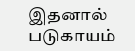இதனால் படுகாயம்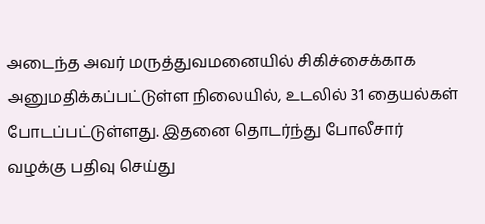அடைந்த அவர் மருத்துவமனையில் சிகிச்சைக்காக அனுமதிக்கப்பட்டுள்ள நிலையில், உடலில் 31 தையல்கள் போடப்பட்டுள்ளது. இதனை தொடர்ந்து போலீசார் வழக்கு பதிவு செய்து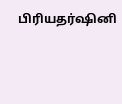பிரியதர்ஷினி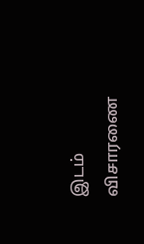இடம் விசாரணை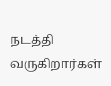நடத்தி வருகிறார்கள்